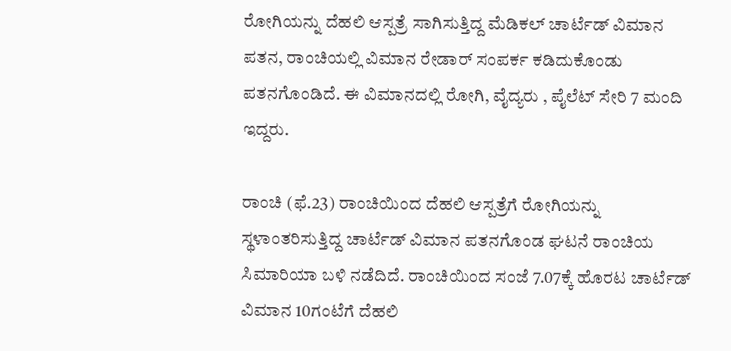ರೋಗಿಯನ್ನು ದೆಹಲಿ ಆಸ್ಪತ್ರೆ ಸಾಗಿಸುತ್ತಿದ್ದ ಮೆಡಿಕಲ್ ಚಾರ್ಟೆಡ್ ವಿಮಾನ ಪತನ, ರಾಂಚಿಯಲ್ಲಿ ವಿಮಾನ ರೇಡಾರ್ ಸಂಪರ್ಕ ಕಡಿದುಕೊಂಡು ಪತನಗೊಂಡಿದೆ. ಈ ವಿಮಾನದಲ್ಲಿ ರೋಗಿ, ವೈದ್ಯರು , ಪೈಲೆಟ್ ಸೇರಿ 7 ಮಂದಿ ಇದ್ದರು.

ರಾಂಚಿ (ಫೆ.23) ರಾಂಚಿಯಿಂದ ದೆಹಲಿ ಆಸ್ಪತ್ರೆಗೆ ರೋಗಿಯನ್ನು ಸ್ಥಳಾಂತರಿಸುತ್ತಿದ್ದ ಚಾರ್ಟೆಡ್ ವಿಮಾನ ಪತನಗೊಂಡ ಘಟನೆ ರಾಂಚಿಯ ಸಿಮಾರಿಯಾ ಬಳಿ ನಡೆದಿದೆ. ರಾಂಚಿಯಿಂದ ಸಂಜೆ 7.07ಕ್ಕೆ ಹೊರಟ ಚಾರ್ಟೆಡ್ ವಿಮಾನ 10ಗಂಟೆಗೆ ದೆಹಲಿ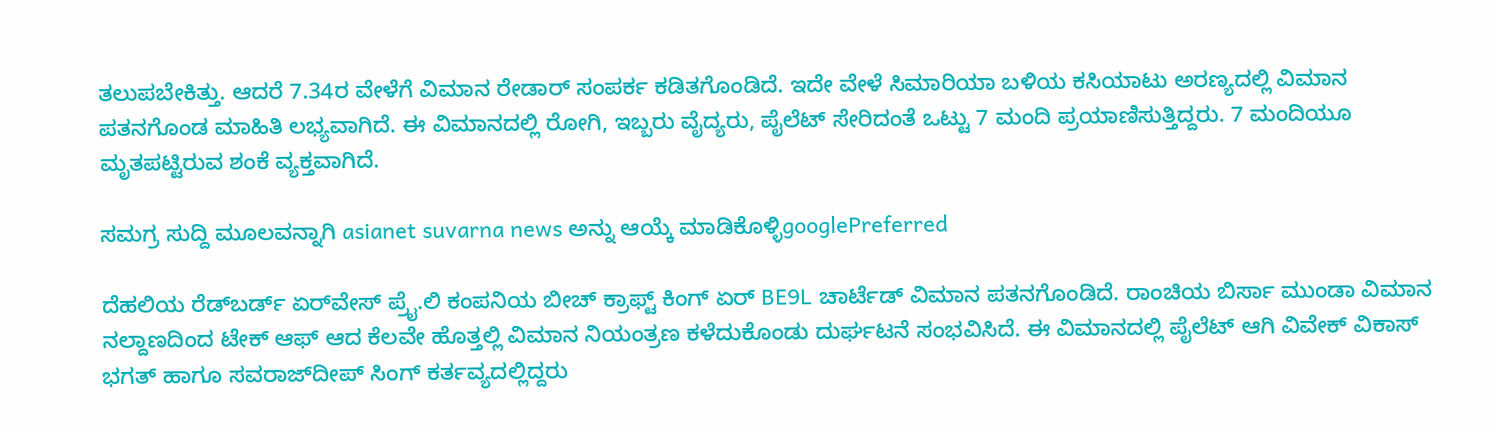ತಲುಪಬೇಕಿತ್ತು. ಆದರೆ 7.34ರ ವೇಳೆಗೆ ವಿಮಾನ ರೇಡಾರ್ ಸಂಪರ್ಕ ಕಡಿತಗೊಂಡಿದೆ. ಇದೇ ವೇಳೆ ಸಿಮಾರಿಯಾ ಬಳಿಯ ಕಸಿಯಾಟು ಅರಣ್ಯದಲ್ಲಿ ವಿಮಾನ ಪತನಗೊಂಡ ಮಾಹಿತಿ ಲಭ್ಯವಾಗಿದೆ. ಈ ವಿಮಾನದಲ್ಲಿ ರೋಗಿ, ಇಬ್ಬರು ವೈದ್ಯರು, ಪೈಲೆಟ್ ಸೇರಿದಂತೆ ಒಟ್ಟು 7 ಮಂದಿ ಪ್ರಯಾಣಿಸುತ್ತಿದ್ದರು. 7 ಮಂದಿಯೂ ಮೃತಪಟ್ಟಿರುವ ಶಂಕೆ ವ್ಯಕ್ತವಾಗಿದೆ.

ಸಮಗ್ರ ಸುದ್ದಿ ಮೂಲವನ್ನಾಗಿ asianet suvarna news ಅನ್ನು ಆಯ್ಕೆ ಮಾಡಿಕೊಳ್ಳಿgooglePreferred

ದೆಹಲಿಯ ರೆಡ್‌ಬರ್ಡ್ ಏರ್‌ವೇಸ್ ಪ್ರೈ.ಲಿ ಕಂಪನಿಯ ಬೀಚ್ ಕ್ರಾಫ್ಟ್ ಕಿಂಗ್ ಏರ್ BE9L ಚಾರ್ಟೆಡ್ ವಿಮಾನ ಪತನಗೊಂಡಿದೆ. ರಾಂಚಿಯ ಬಿರ್ಸಾ ಮುಂಡಾ ವಿಮಾನ ನಲ್ದಾಣದಿಂದ ಟೇಕ್ ಆಫ್ ಆದ ಕೆಲವೇ ಹೊತ್ತಲ್ಲಿ ವಿಮಾನ ನಿಯಂತ್ರಣ ಕಳೆದುಕೊಂಡು ದುರ್ಘಟನೆ ಸಂಭವಿಸಿದೆ. ಈ ವಿಮಾನದಲ್ಲಿ ಪೈಲೆಟ್ ಆಗಿ ವಿವೇಕ್ ವಿಕಾಸ್ ಭಗತ್ ಹಾಗೂ ಸವರಾಜ್‌ದೀಪ್ ಸಿಂಗ್ ಕರ್ತವ್ಯದಲ್ಲಿದ್ದರು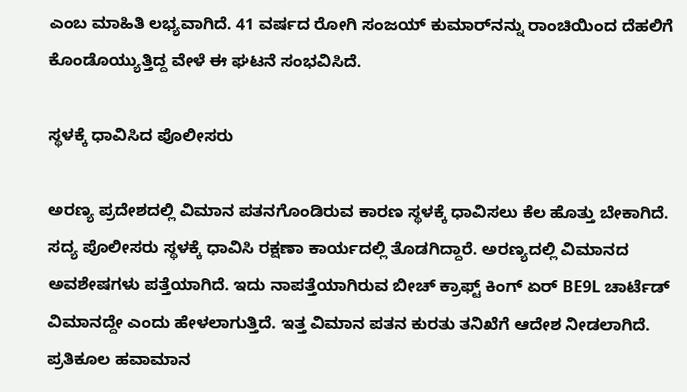ಎಂಬ ಮಾಹಿತಿ ಲಭ್ಯವಾಗಿದೆ. 41 ವರ್ಷದ ರೋಗಿ ಸಂಜಯ್ ಕುಮಾರ್‌ನನ್ನು ರಾಂಚಿಯಿಂದ ದೆಹಲಿಗೆ ಕೊಂಡೊಯ್ಯುತ್ತಿದ್ದ ವೇಳೆ ಈ ಘಟನೆ ಸಂಭವಿಸಿದೆ.

ಸ್ಥಳಕ್ಕೆ ಧಾವಿಸಿದ ಪೊಲೀಸರು

ಅರಣ್ಯ ಪ್ರದೇಶದಲ್ಲಿ ವಿಮಾನ ಪತನಗೊಂಡಿರುವ ಕಾರಣ ಸ್ಥಳಕ್ಕೆ ಧಾವಿಸಲು ಕೆಲ ಹೊತ್ತು ಬೇಕಾಗಿದೆ. ಸದ್ಯ ಪೊಲೀಸರು ಸ್ಥಳಕ್ಕೆ ಧಾವಿಸಿ ರಕ್ಷಣಾ ಕಾರ್ಯದಲ್ಲಿ ತೊಡಗಿದ್ದಾರೆ. ಅರಣ್ಯದಲ್ಲಿ ವಿಮಾನದ ಅವಶೇಷಗಳು ಪತ್ತೆಯಾಗಿದೆ. ಇದು ನಾಪತ್ತೆಯಾಗಿರುವ ಬೀಚ್ ಕ್ರಾಫ್ಟ್ ಕಿಂಗ್ ಏರ್ BE9L ಚಾರ್ಟೆಡ್ ವಿಮಾನದ್ದೇ ಎಂದು ಹೇಳಲಾಗುತ್ತಿದೆ. ಇತ್ತ ವಿಮಾನ ಪತನ ಕುರತು ತನಿಖೆಗೆ ಆದೇಶ ನೀಡಲಾಗಿದೆ. ಪ್ರತಿಕೂಲ ಹವಾಮಾನ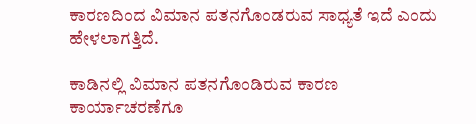ಕಾರಣದಿಂದ ವಿಮಾನ ಪತನಗೊಂಡರುವ ಸಾಧ್ಯತೆ ಇದೆ ಎಂದು ಹೇಳಲಾಗತ್ತಿದೆ.

ಕಾಡಿನಲ್ಲಿ ವಿಮಾನ ಪತನಗೊಂಡಿರುವ ಕಾರಣ ಕಾರ್ಯಾಚರಣೆಗೂ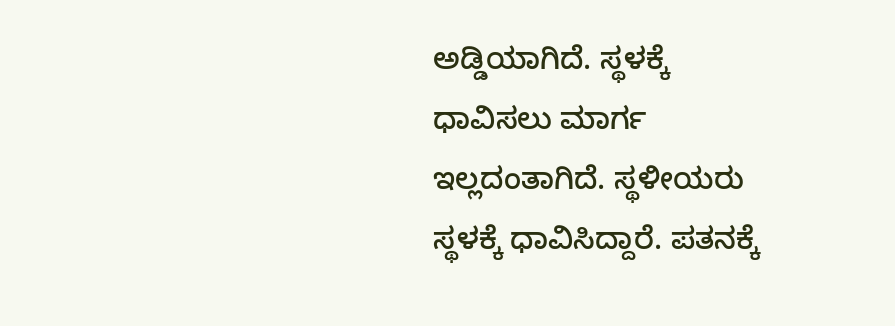ಅಡ್ಡಿಯಾಗಿದೆ. ಸ್ಥಳಕ್ಕೆ ಧಾವಿಸಲು ಮಾರ್ಗ ಇಲ್ಲದಂತಾಗಿದೆ. ಸ್ಥಳೀಯರು ಸ್ಥಳಕ್ಕೆ ಧಾವಿಸಿದ್ದಾರೆ. ಪತನಕ್ಕೆ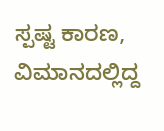ಸ್ಪಷ್ಟ ಕಾರಣ, ವಿಮಾನದಲ್ಲಿದ್ದ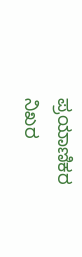ಪ್ರಯಾಣಿಕರ ನಿಖರ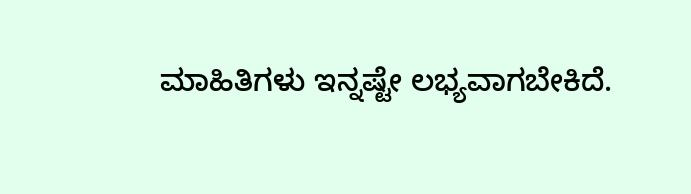ಮಾಹಿತಿಗಳು ಇನ್ನಷ್ಟೇ ಲಭ್ಯವಾಗಬೇಕಿದೆ.